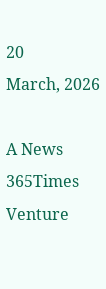20
March, 2026

A News 365Times Venture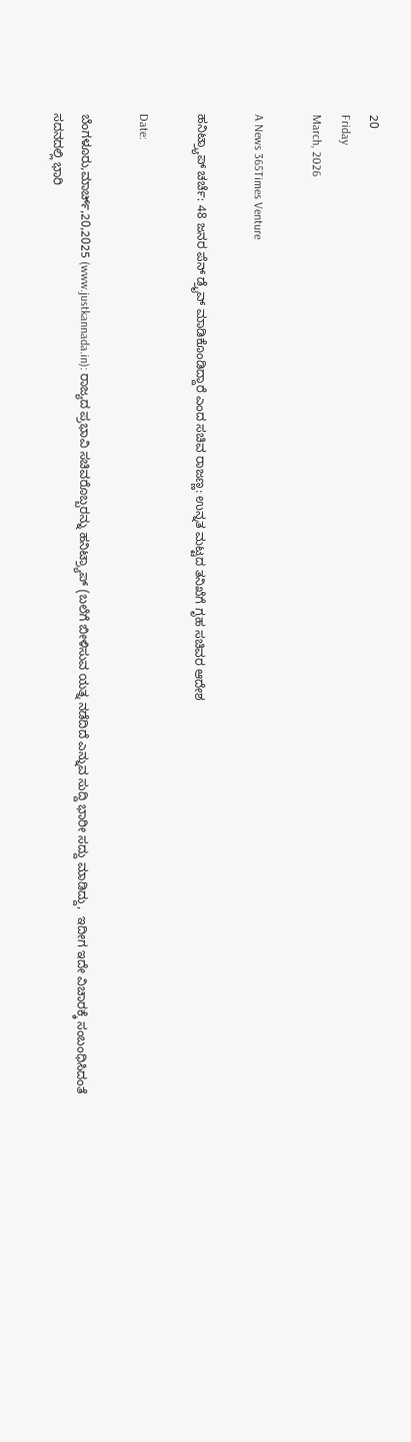20
Friday
March, 2026

A News 365Times Venture

ಹನಿಟ್ರ್ಯಾಪ್ ಚರ್ಚೆ: 48 ಜನರ ಪೆನ್ ಡ್ರೈವ್ ಮಾಡಿಕೊಂಡಿದ್ದಾರೆ ಎಂದ ಸಚಿವ ರಾಜಣ್ಣ: ಉನ್ನತ ಮಟ್ಟದ ತನಿಖೆಗೆ ಗೃಹ ಸಚಿವರ ಆದೇಶ

Date:

ಬೆಂಗಳೂರು,ಮಾರ್ಚ್,20,2025 (www.justkannada.in): ರಾಜ್ಯದ ಪ್ರಭಾವಿ ಸಚಿವರೊಬ್ಬರನ್ನು ಹನಿಟ್ರ್ಯಾಪ್ (ಬಲೆಗೆ ಬೀಳಿಸುವ ಯತ್ನ ನಡೆದಿದೆ ಎನ್ನುವ ಸುದ್ದಿ ಭಾರೀ ಸದ್ದು ಮಾಡಿದ್ದು,  ಇದೀಗ ಇದೇ ವಿಚಾರಕ್ಕೆ ಸಂಬಂಧಿಸಿದಂತೆ ಸದನದಲ್ಲಿ ಭಾರಿ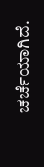ಚರ್ಚೆಯಾಗಿದೆ.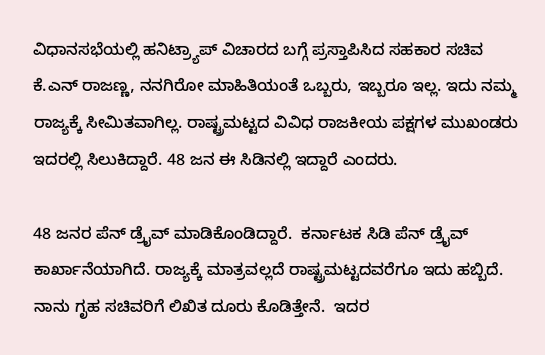ವಿಧಾನಸಭೆಯಲ್ಲಿ ಹನಿಟ್ರ್ಯಾಪ್ ವಿಚಾರದ ಬಗ್ಗೆ ಪ್ರಸ್ತಾಪಿಸಿದ ಸಹಕಾರ ಸಚಿವ ಕೆ.ಎನ್ ರಾಜಣ್ಣ, ನನಗಿರೋ ಮಾಹಿತಿಯಂತೆ ಒಬ್ಬರು, ಇಬ್ಬರೂ ಇಲ್ಲ. ಇದು ನಮ್ಮ ರಾಜ್ಯಕ್ಕೆ ಸೀಮಿತವಾಗಿಲ್ಲ. ರಾಷ್ಟ್ರಮಟ್ಟದ ವಿವಿಧ ರಾಜಕೀಯ ಪಕ್ಷಗಳ ಮುಖಂಡರು ಇದರಲ್ಲಿ ಸಿಲುಕಿದ್ದಾರೆ. 48 ಜನ ಈ ಸಿಡಿನಲ್ಲಿ ಇದ್ದಾರೆ ಎಂದರು.

48 ಜನರ ಪೆನ್ ಡ್ರೈವ್ ಮಾಡಿಕೊಂಡಿದ್ದಾರೆ.  ಕರ್ನಾಟಕ ಸಿಡಿ ಪೆನ್ ಡ್ರೈವ್ ಕಾರ್ಖಾನೆಯಾಗಿದೆ. ರಾಜ್ಯಕ್ಕೆ ಮಾತ್ರವಲ್ಲದೆ ರಾಷ್ಟ್ರಮಟ್ಟದವರೆಗೂ ಇದು ಹಬ್ಬಿದೆ. ನಾನು ಗೃಹ ಸಚಿವರಿಗೆ ಲಿಖಿತ ದೂರು ಕೊಡಿತ್ತೇನೆ.  ಇದರ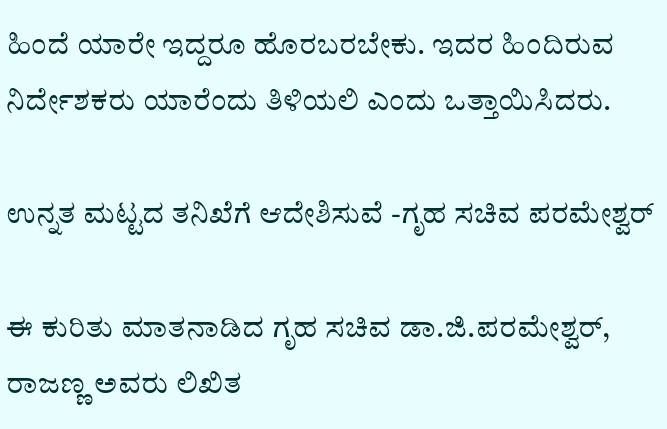ಹಿಂದೆ ಯಾರೇ ಇದ್ದರೂ ಹೊರಬರಬೇಕು. ಇದರ ಹಿಂದಿರುವ ನಿರ್ದೇಶಕರು ಯಾರೆಂದು ತಿಳಿಯಲಿ ಎಂದು ಒತ್ತಾಯಿಸಿದರು.

ಉನ್ನತ ಮಟ್ಟದ ತನಿಖೆಗೆ ಆದೇಶಿಸುವೆ -ಗೃಹ ಸಚಿವ ಪರಮೇಶ್ವರ್

ಈ ಕುರಿತು ಮಾತನಾಡಿದ ಗೃಹ ಸಚಿವ ಡಾ.ಜಿ.ಪರಮೇಶ್ವರ್,  ರಾಜಣ್ಣ ಅವರು ಲಿಖಿತ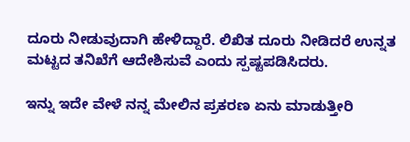ದೂರು ನೀಡುವುದಾಗಿ ಹೇಳಿದ್ದಾರೆ. ಲಿಖಿತ ದೂರು ನೀಡಿದರೆ ಉನ್ನತ ಮಟ್ಟದ ತನಿಖೆಗೆ ಆದೇಶಿಸುವೆ ಎಂದು ಸ್ಪಷ್ಟಪಡಿಸಿದರು.

ಇನ್ನು ಇದೇ ವೇಳೆ ನನ್ನ ಮೇಲಿನ ಪ್ರಕರಣ ಏನು ಮಾಡುತ್ತೀರಿ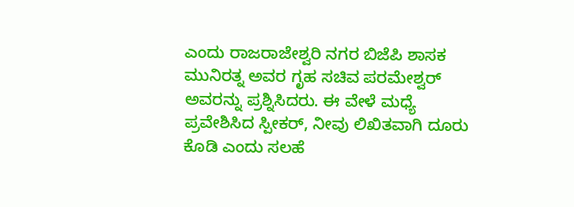ಎಂದು ರಾಜರಾಜೇಶ್ವರಿ ನಗರ ಬಿಜೆಪಿ ಶಾಸಕ ಮುನಿರತ್ನ ಅವರ ಗೃಹ ಸಚಿವ ಪರಮೇಶ್ವರ್ ಅವರನ್ನು ಪ್ರಶ್ನಿಸಿದರು. ಈ ವೇಳೆ ಮಧ್ಯೆ ಪ್ರವೇಶಿಸಿದ ಸ್ಪೀಕರ್, ನೀವು ಲಿಖಿತವಾಗಿ ದೂರು ಕೊಡಿ ಎಂದು ಸಲಹೆ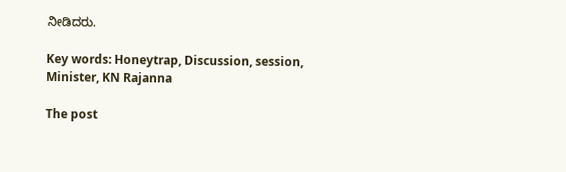ನೀಡಿದರು.

Key words: Honeytrap, Discussion, session, Minister, KN Rajanna

The post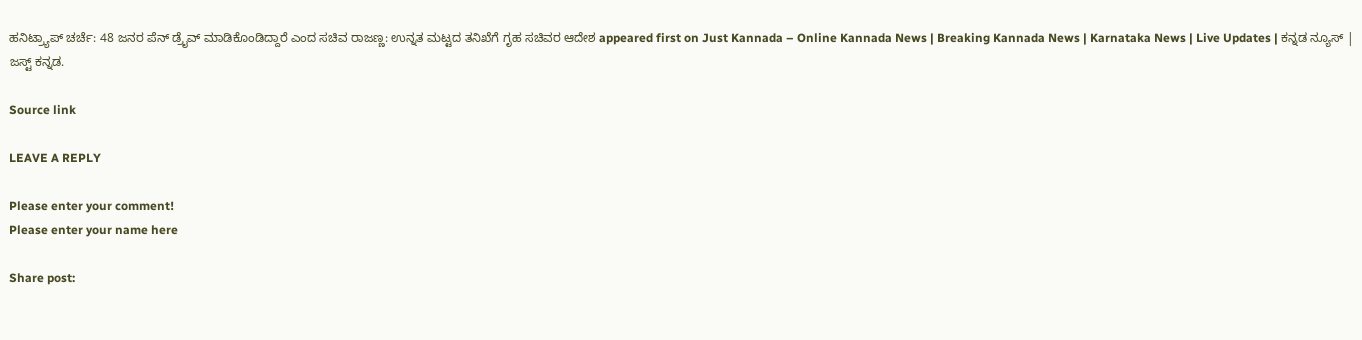ಹನಿಟ್ರ್ಯಾಪ್ ಚರ್ಚೆ: 48 ಜನರ ಪೆನ್ ಡ್ರೈವ್ ಮಾಡಿಕೊಂಡಿದ್ದಾರೆ ಎಂದ ಸಚಿವ ರಾಜಣ್ಣ: ಉನ್ನತ ಮಟ್ಟದ ತನಿಖೆಗೆ ಗೃಹ ಸಚಿವರ ಆದೇಶ appeared first on Just Kannada – Online Kannada News | Breaking Kannada News | Karnataka News | Live Updates | ಕನ್ನಡ ನ್ಯೂಸ್ | ಜಸ್ಟ್ ಕನ್ನಡ.

Source link

LEAVE A REPLY

Please enter your comment!
Please enter your name here

Share post: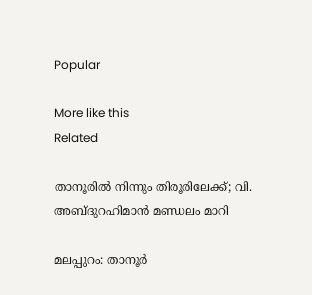Popular

More like this
Related

താനൂരില്‍ നിന്നും തിരൂരിലേക്ക്; വി. അബ്ദുറഹിമാന്‍ മണ്ഡലം മാറി

മലപ്പുറം: താനൂര്‍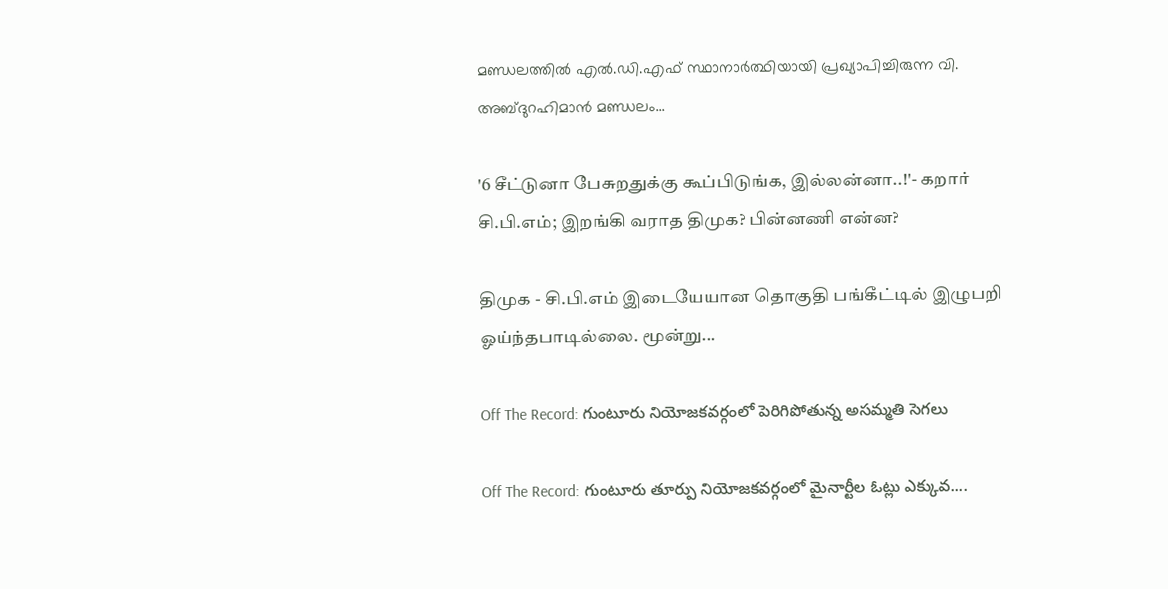മണ്ഡലത്തില്‍ എല്‍.ഡി.എഫ് സ്ഥാനാര്‍ത്ഥിയായി പ്രഖ്യാപിച്ചിരുന്ന വി. അബ്ദുറഹിമാന്‍ മണ്ഡലം...

'6 சீட்டுனா பேசுறதுக்கு கூப்பிடுங்க, இல்லன்னா..!'- கறார் சி.பி.எம்; இறங்கி வராத திமுக? பின்னணி என்ன?

திமுக - சி.பி.எம் இடையேயான தொகுதி பங்கீட்டில் இழுபறி ஓய்ந்தபாடில்லை. மூன்று...

Off The Record: గుంటూరు నియోజకవర్గంలో పెరిగిపోతున్న అసమ్మతి సెగలు

Off The Record: గుంటూరు తూర్పు నియోజకవర్గంలో మైనార్టీల ఓట్లు ఎక్కువ....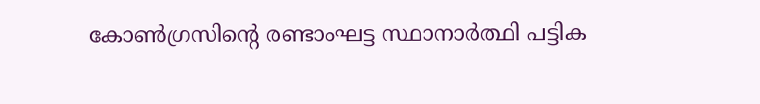കോണ്‍ഗ്രസിന്റെ രണ്ടാംഘട്ട സ്ഥാനാര്‍ത്ഥി പട്ടിക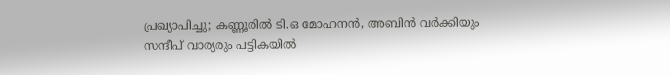പ്രഖ്യാപിച്ചു; കണ്ണൂരില്‍ ടി.ഒ മോഹനന്‍, അബിന്‍ വര്‍ക്കിയും സന്ദീപ് വാര്യരും പട്ടികയില്‍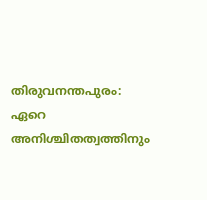തിരുവനന്തപുരം: ഏറെ അനിശ്ചിതത്വത്തിനും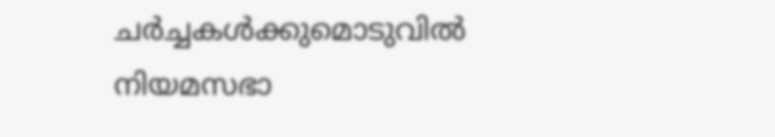ചര്‍ച്ചകള്‍ക്കുമൊടുവില്‍ നിയമസഭാ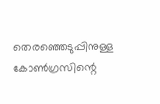തെരഞ്ഞെടുപ്പിനുള്ള കോണ്‍ഗ്രസിന്റെ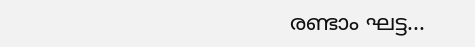രണ്ടാം ഘട്ട...